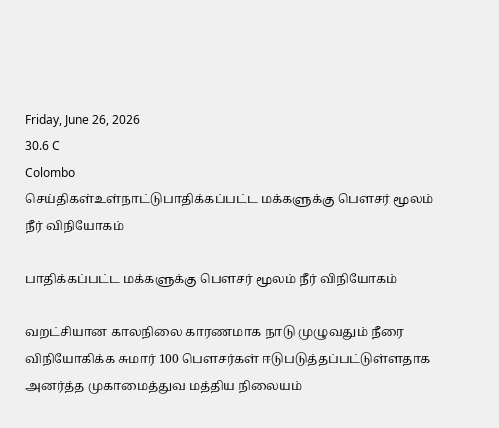Friday, June 26, 2026
30.6 C
Colombo
செய்திகள்உள்நாட்டுபாதிக்கப்பட்ட மக்களுக்கு பௌசர் மூலம் நீர் விநியோகம்

பாதிக்கப்பட்ட மக்களுக்கு பௌசர் மூலம் நீர் விநியோகம்

வறட்சியான காலநிலை காரணமாக நாடு முழுவதும் நீரை விநியோகிக்க சுமார் 100 பௌசர்கள் ஈடுபடுத்தப்பட்டுள்ளதாக அனர்த்த முகாமைத்துவ மத்திய நிலையம்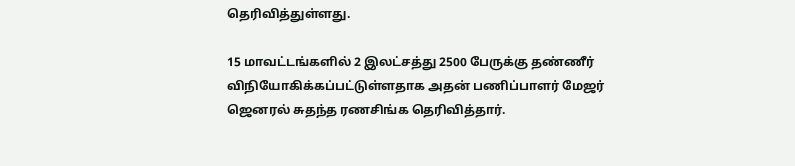தெரிவித்துள்ளது.

15 மாவட்டங்களில் 2 இலட்சத்து 2500 பேருக்கு தண்ணீர் விநியோகிக்கப்பட்டுள்ளதாக அதன் பணிப்பாளர் மேஜர் ஜெனரல் சுதந்த ரணசிங்க தெரிவித்தார்.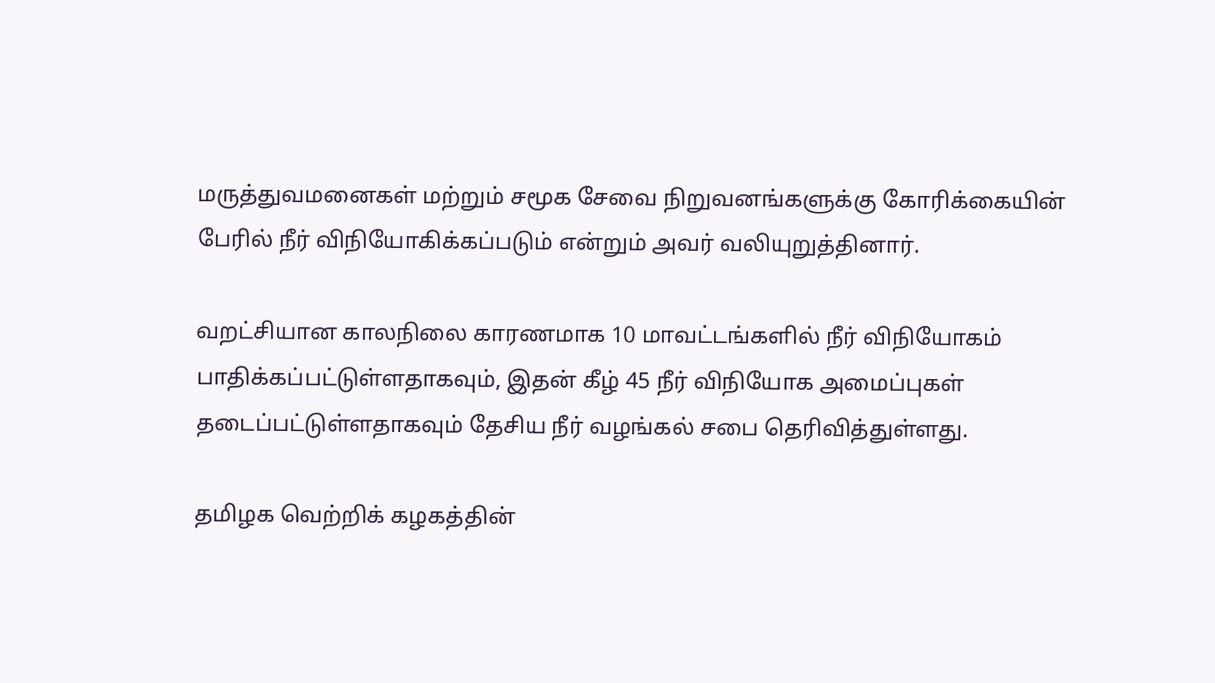மருத்துவமனைகள் மற்றும் சமூக சேவை நிறுவனங்களுக்கு கோரிக்கையின் பேரில் நீர் விநியோகிக்கப்படும் என்றும் அவர் வலியுறுத்தினார்.

வறட்சியான காலநிலை காரணமாக 10 மாவட்டங்களில் நீர் விநியோகம் பாதிக்கப்பட்டுள்ளதாகவும், இதன் கீழ் 45 நீர் விநியோக அமைப்புகள் தடைப்பட்டுள்ளதாகவும் தேசிய நீர் வழங்கல் சபை தெரிவித்துள்ளது.

தமிழக வெற்றிக் கழகத்தின்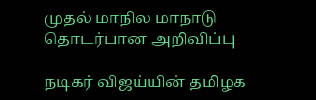முதல் மாநில மாநாடு தொடர்பான அறிவிப்பு

நடிகர் விஜய்யின் தமிழக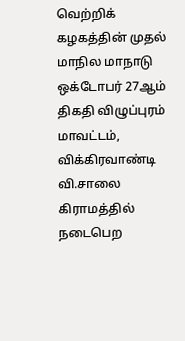வெற்றிக் கழகத்தின் முதல் மாநில மாநாடு ஒக்டோபர் 27ஆம் திகதி விழுப்புரம் மாவட்டம், விக்கிரவாண்டி வி.சாலை கிராமத்தில் நடைபெற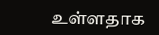உள்ளதாக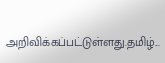அறிவிக்கப்பட்டுள்ளது.தமிழ்...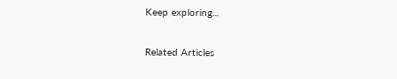Keep exploring...

Related Articles